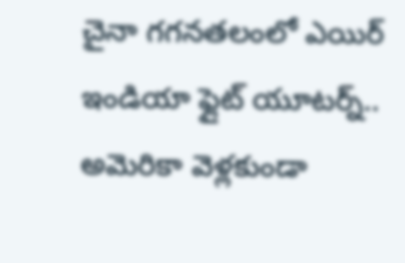చైనా గగనతలంలో ఎయిర్ ఇండియా ఫ్లైట్ యూటర్న్.. అమెరికా వెళ్లకుండా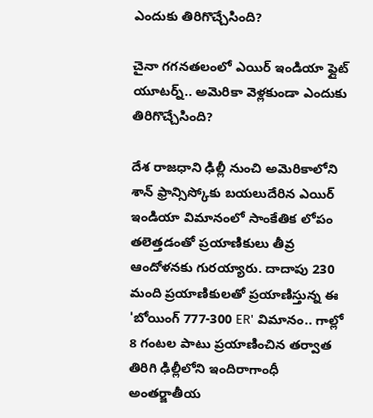ఎందుకు తిరిగొచ్చేసింది?

చైనా గగనతలంలో ఎయిర్ ఇండియా ఫ్లైట్ యూటర్న్.. అమెరికా వెళ్లకుండా ఎందుకు తిరిగొచ్చేసింది?

దేశ రాజధాని ఢిల్లీ నుంచి అమెరికాలోని శాన్ ఫ్రాన్సిస్కోకు బయలుదేరిన ఎయిర్ ఇండియా విమానంలో సాంకేతిక లోపం తలెత్తడంతో ప్రయాణికులు తీవ్ర ఆందోళనకు గురయ్యారు. దాదాపు 230 మంది ప్రయాణికులతో ప్రయాణిస్తున్న ఈ 'బోయింగ్ 777-300 ER' విమానం.. గాల్లో 8 గంటల పాటు ప్రయాణించిన తర్వాత తిరిగి ఢిల్లీలోని ఇందిరాగాంధీ అంతర్జాతీయ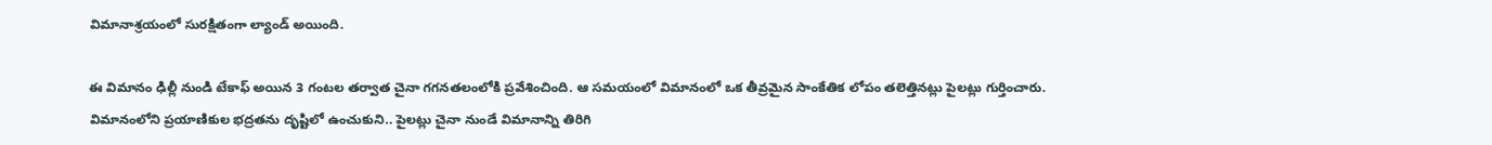విమానాశ్రయంలో సురక్షితంగా ల్యాండ్ అయింది.

ఈ విమానం ఢిల్లీ నుండి టేకాఫ్ అయిన 3 గంటల తర్వాత చైనా గగనతలంలోకి ప్రవేశించింది. ఆ సమయంలో విమానంలో ఒక తీవ్రమైన సాంకేతిక లోపం తలెత్తినట్లు పైలట్లు గుర్తించారు. విమానంలోని ప్రయాణికుల భద్రతను దృష్టిలో ఉంచుకుని.. పైలట్లు చైనా నుండే విమానాన్ని తిరిగి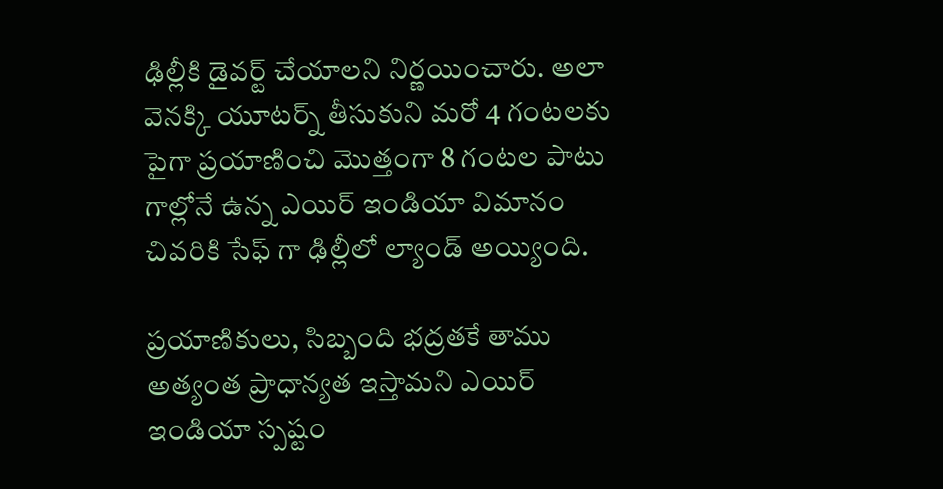ఢిల్లీకి డైవర్ట్ చేయాలని నిర్ణయించారు. అలా వెనక్కి యూటర్న్ తీసుకుని మరో 4 గంటలకు పైగా ప్రయాణించి మొత్తంగా 8 గంటల పాటు గాల్లోనే ఉన్న ఎయిర్ ఇండియా విమానం చివరికి సేఫ్ గా ఢిల్లీలో ల్యాండ్ అయ్యింది.

ప్రయాణికులు, సిబ్బంది భద్రతకే తాము అత్యంత ప్రాధాన్యత ఇస్తామని ఎయిర్ ఇండియా స్పష్టం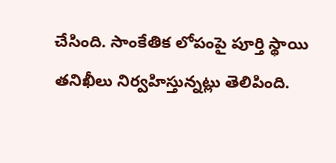చేసింది. సాంకేతిక లోపంపై పూర్తి స్థాయి తనిఖీలు నిర్వహిస్తున్నట్లు తెలిపింది.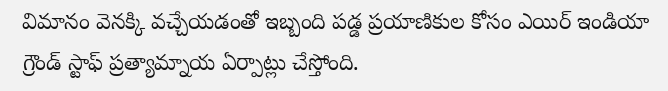విమానం వెనక్కి వచ్చేయడంతో ఇబ్బంది పడ్డ ప్రయాణికుల కోసం ఎయిర్ ఇండియా గ్రౌండ్ స్టాఫ్ ప్రత్యామ్నాయ ఏర్పాట్లు చేస్తోంది.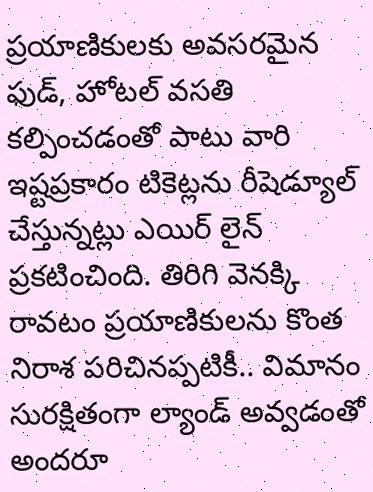ప్రయాణికులకు అవసరమైన ఫుడ్, హోటల్ వసతి కల్పించడంతో పాటు వారి ఇష్టప్రకారం టికెట్లను రీషెడ్యూల్ చేస్తున్నట్లు ఎయిర్ లైన్ ప్రకటించింది. తిరిగి వెనక్కి రావటం ప్రయాణికులను కొంత నిరాశ పరిచినప్పటికీ.. విమానం సురక్షితంగా ల్యాండ్ అవ్వడంతో అందరూ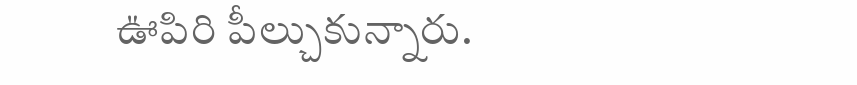ఊపిరి పీల్చుకున్నారు.